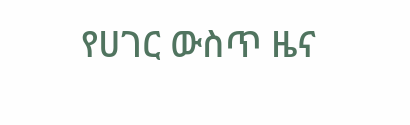የሀገር ውስጥ ዜና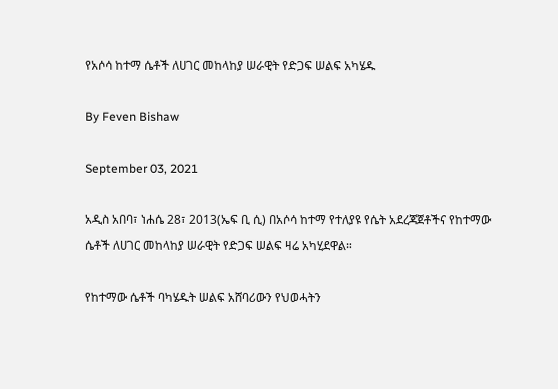የአሶሳ ከተማ ሴቶች ለሀገር መከላከያ ሠራዊት የድጋፍ ሠልፍ አካሄዱ

By Feven Bishaw

September 03, 2021

አዲስ አበባ፣ ነሐሴ 28፣ 2013(ኤፍ ቢ ሲ) በአሶሳ ከተማ የተለያዩ የሴት አደረጃጀቶችና የከተማው ሴቶች ለሀገር መከላከያ ሠራዊት የድጋፍ ሠልፍ ዛሬ አካሂደዋል።

የከተማው ሴቶች ባካሄዱት ሠልፍ አሸባሪውን የህወሓትን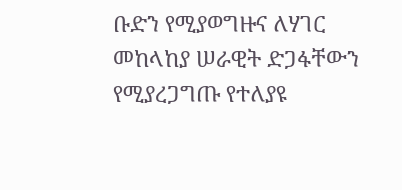ቡድን የሚያወግዙና ለሃገር መከላከያ ሠራዊት ድጋፋቸውን የሚያረጋግጡ የተለያዩ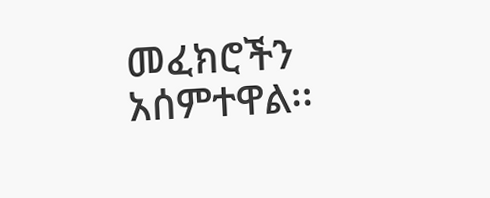መፈክሮችን አሰምተዋል፡፡